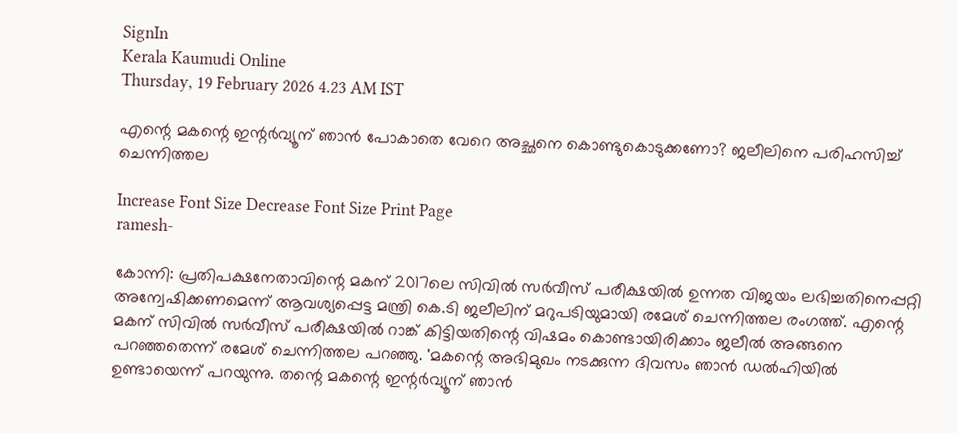SignIn
Kerala Kaumudi Online
Thursday, 19 February 2026 4.23 AM IST

എന്റെ മകന്റെ ഇന്റർവ്യൂന് ഞാൻ പോകാതെ വേറെ അച്ഛനെ കൊണ്ടുകൊടുക്കണോ? ജലീലിനെ പരിഹസിച്ച് ചെന്നിത്തല

Increase Font Size Decrease Font Size Print Page
ramesh-

കോന്നി: പ്രതിപക്ഷനേതാവിന്റെ മകന് 2017ലെ സിവിൽ സർവീസ് പരീക്ഷയിൽ ഉന്നത വിജയം ലഭിച്ചതിനെപ്പറ്റി അന്വേഷിക്കണമെന്ന് ആവശ്യപ്പെട്ട മന്ത്രി കെ.ടി ജലീലിന് മറുപടിയുമായി രമേശ് ചെന്നിത്തല രംഗത്ത്. എന്റെ മകന് സിവിൽ സർവീസ് പരീക്ഷയിൽ റാങ്ക് കിട്ടിയതിന്റെ വിഷമം കൊണ്ടായിരിക്കാം ജലീൽ അങ്ങനെ പറ‌ഞ്ഞതെന്ന് രമേശ് ചെന്നിത്തല പറഞ്ഞു. 'മകന്റെ അഭിമുഖം നടക്കുന്ന ദിവസം ഞാൻ ഡൽഹിയിൽ ഉണ്ടായെന്ന് പറയുന്നു. തന്റെ മകന്റെ ഇന്റർവ്യൂന് ഞാൻ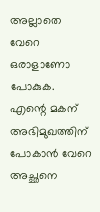അല്ലാതെ വേറെ ഒരാളാണോ പോകുക. എന്റെ മകന് അഭിമുഖത്തിന് പോകാൻ വേറെ അച്ഛനെ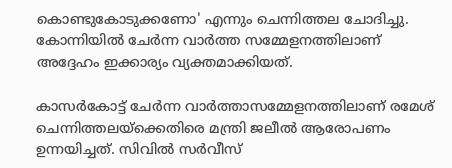കൊണ്ടുകോടുക്കണോ' എന്നും ചെന്നിത്തല ചോദിച്ചു. കോന്നിയിൽ ചേർന്ന വാ‌ർത്ത സമ്മേളനത്തിലാണ് അദ്ദേഹം ഇക്കാര്യം വ്യക്തമാക്കിയത്.

കാസർകോട്ട് ചേർന്ന വാർത്താസമ്മേളനത്തിലാണ് രമേശ് ചെന്നിത്തലയ്ക്കെതിരെ മന്ത്രി ജലീൽ ആരോപണം ഉന്നയിച്ചത്. സിവിൽ സർവീസ്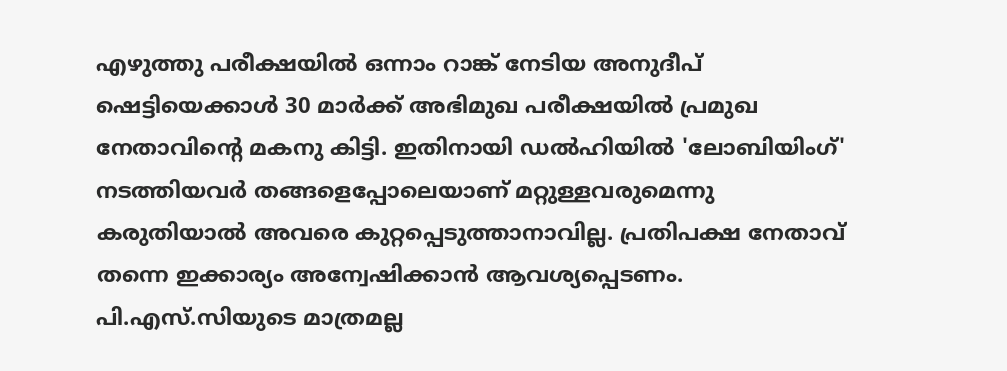എഴുത്തു പരീക്ഷയിൽ ഒന്നാം റാങ്ക് നേടിയ അനുദീപ് ഷെട്ടിയെക്കാൾ 30 മാർക്ക് അഭിമുഖ പരീക്ഷയിൽ പ്രമുഖ നേതാവിന്റെ മകനു കിട്ടി. ഇതിനായി ഡൽഹിയിൽ 'ലോബിയിംഗ്' നടത്തിയവർ തങ്ങളെപ്പോലെയാണ് മറ്റുള്ളവരുമെന്നു കരുതിയാൽ അവരെ കുറ്റപ്പെടുത്താനാവില്ല. പ്രതിപക്ഷ നേതാവ് തന്നെ ഇക്കാര്യം അന്വേഷിക്കാൻ ആവശ്യപ്പെടണം. പി.എസ്.സിയുടെ മാത്രമല്ല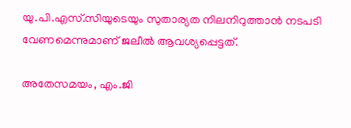യു.പി.എസ്.സിയുടെയും സുതാര്യത നിലനിറുത്താൻ നടപടി വേണമെന്നുമാണ് ജലീൽ ആവശ്യപ്പെട്ടത്.

അതേസമയം, എം.ജി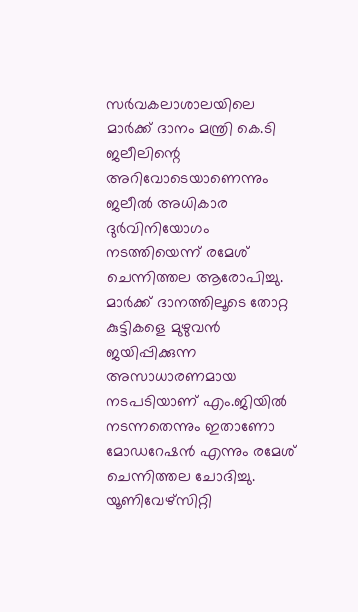സർവകലാശാലയിലെ മാർക്ക് ദാനം മന്ത്രി കെ.ടി ജലീലിന്റെ അറിവോടെയാണെന്നും ജലീൽ അധികാര ദുർവിനിയോഗം നടത്തിയെന്ന് രമേശ് ചെന്നിത്തല ആരോപിച്ചു. മാർക്ക് ദാനത്തിലൂടെ തോറ്റ കുട്ടികളെ മുഴുവൻ ജയിപ്പിക്കുന്ന അസാധാരണമായ നടപടിയാണ് എം.ജിയിൽ നടന്നതെന്നും ഇതാണോ മോഡറേഷൻ എന്നും രമേശ് ചെന്നിത്തല ചോദിച്ചു. യൂണിവേഴ്സിറ്റി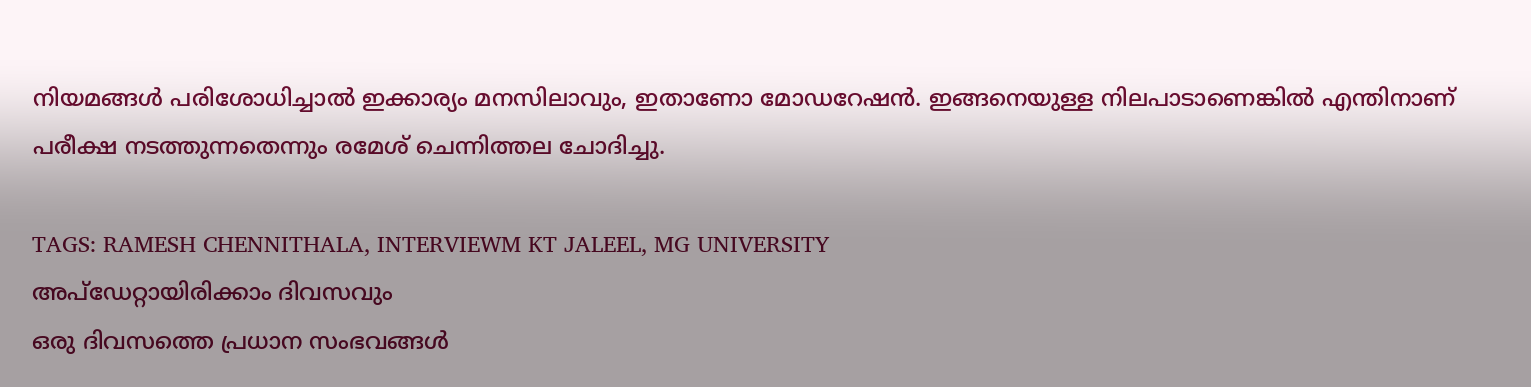നിയമങ്ങൾ പരിശോധിച്ചാൽ ഇക്കാര്യം മനസിലാവും, ഇതാണോ മോഡറേഷൻ. ഇങ്ങനെയുള്ള നിലപാടാണെങ്കിൽ എന്തിനാണ് പരീക്ഷ നടത്തുന്നതെന്നും രമേശ് ചെന്നിത്തല ചോദിച്ചു.

TAGS: RAMESH CHENNITHALA, INTERVIEWM KT JALEEL, MG UNIVERSITY
അപ്ഡേറ്റായിരിക്കാം ദിവസവും
ഒരു ദിവസത്തെ പ്രധാന സംഭവങ്ങൾ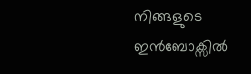നിങ്ങളുടെ ഇൻബോക്സിൽ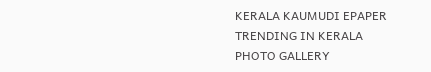KERALA KAUMUDI EPAPER
TRENDING IN KERALA
PHOTO GALLERY